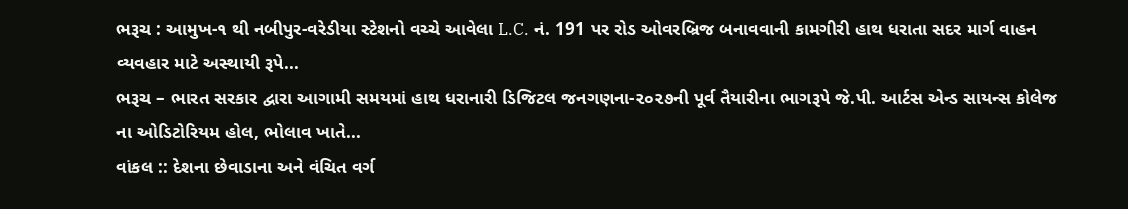ભરૂચ : આમુખ-૧ થી નબીપુર-વરેડીયા સ્ટેશનો વચ્ચે આવેલા L.C. નં. 191 પર રોડ ઓવરબ્રિજ બનાવવાની કામગીરી હાથ ધરાતા સદર માર્ગ વાહન વ્યવહાર માટે અસ્થાયી રૂપે...
ભરૂચ – ભારત સરકાર દ્વારા આગામી સમયમાં હાથ ધરાનારી ડિજિટલ જનગણના-૨૦૨૭ની પૂર્વ તૈયારીના ભાગરૂપે જે.પી. આર્ટસ એન્ડ સાયન્સ કોલેજ ના ઓડિટોરિયમ હોલ, ભોલાવ ખાતે...
વાંકલ :: દેશના છેવાડાના અને વંચિત વર્ગ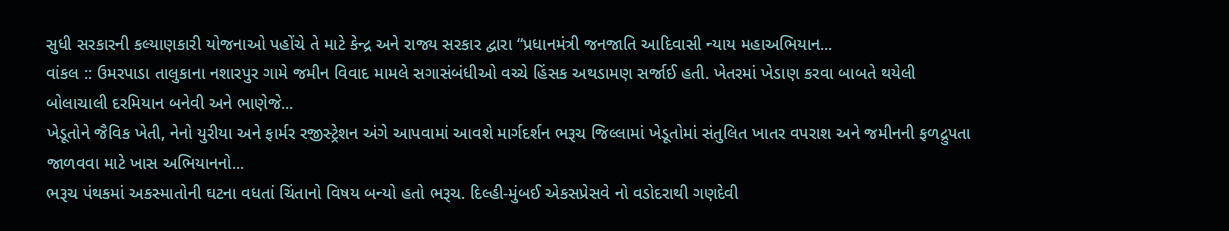સુધી સરકારની કલ્યાણકારી યોજનાઓ પહોંચે તે માટે કેન્દ્ર અને રાજ્ય સરકાર દ્વારા “પ્રધાનમંત્રી જનજાતિ આદિવાસી ન્યાય મહાઅભિયાન...
વાંકલ :: ઉમરપાડા તાલુકાના નશારપુર ગામે જમીન વિવાદ મામલે સગાસંબંધીઓ વચ્ચે હિંસક અથડામણ સર્જાઈ હતી. ખેતરમાં ખેડાણ કરવા બાબતે થયેલી બોલાચાલી દરમિયાન બનેવી અને ભાણેજે...
ખેડૂતોને જૈવિક ખેતી, નેનો યુરીયા અને ફાર્મર રજીસ્ટ્રેશન અંગે આપવામાં આવશે માર્ગદર્શન ભરૂચ જિલ્લામાં ખેડૂતોમાં સંતુલિત ખાતર વપરાશ અને જમીનની ફળદ્રુપતા જાળવવા માટે ખાસ અભિયાનનો...
ભરૂચ પંથકમાં અકસ્માતોની ઘટના વધતાં ચિંતાનો વિષય બન્યો હતો ભરૂચ. દિલ્હી-મુંબઈ એકસપ્રેસવે નો વડોદરાથી ગણદેવી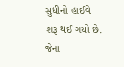સુધીનો હાઈવે શરૂ થઈ ગયો છે. જેના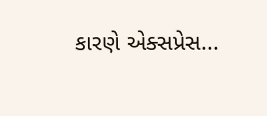કારણે એક્સપ્રેસ...